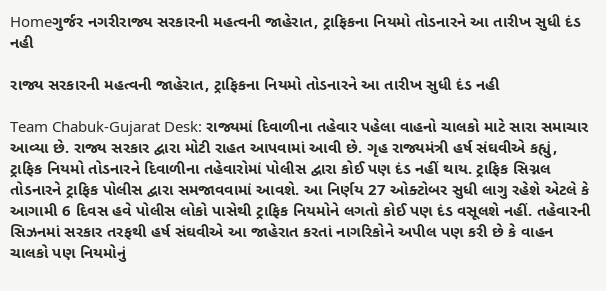Homeગુર્જર નગરીરાજ્ય સરકારની મહત્વની જાહેરાત, ટ્રાફિકના નિયમો તોડનારને આ તારીખ સુધી દંડ નહી

રાજ્ય સરકારની મહત્વની જાહેરાત, ટ્રાફિકના નિયમો તોડનારને આ તારીખ સુધી દંડ નહી

Team Chabuk-Gujarat Desk: રાજ્યમાં દિવાળીના તહેવાર પહેલા વાહનો ચાલકો માટે સારા સમાચાર આવ્યા છે. રાજ્ય સરકાર દ્વારા મોટી રાહત આપવામાં આવી છે. ગૃહ રાજ્યમંત્રી હર્ષ સંઘવીએ કહ્યું, ટ્રાફિક નિયમો તોડનારને દિવાળીના તહેવારોમાં પોલીસ દ્વારા કોઈ પણ દંડ નહીં થાય. ટ્રાફિક સિગ્નલ તોડનારને ટ્રાફિક પોલીસ દ્વારા સમજાવવામાં આવશે. આ નિર્ણય 27 ઓક્ટોબર સુધી લાગુ રહેશે એટલે કે આગામી 6 દિવસ હવે પોલીસ લોકો પાસેથી ટ્રાફિક નિયમોને લગતો કોઈ પણ દંડ વસૂલશે નહીં. તહેવારની સિઝનમાં સરકાર તરફથી હર્ષ સંઘવીએ આ જાહેરાત કરતાં નાગરિકોને અપીલ પણ કરી છે કે વાહન ચાલકો પણ નિયમોનું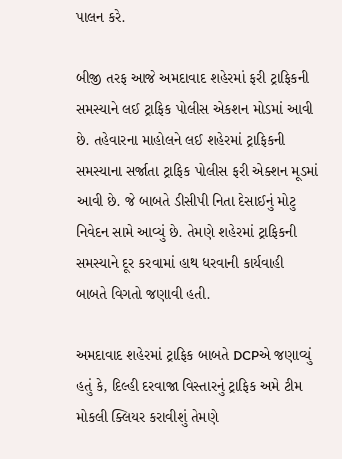પાલન કરે.

બીજી તરફ આજે અમદાવાદ શહેરમાં ફરી ટ્રાફિકની સમસ્યાને લઈ ટ્રાફિક પોલીસ એકશન મોડમાં આવી છે. તહેવારના માહોલને લઈ શહેરમાં ટ્રાફિકની સમસ્યાના સર્જાતા ટ્રાફિક પોલીસ ફરી એક્શન મૂડમાં આવી છે. જે બાબતે ડીસીપી નિતા દેસાઈનું મોટુ નિવેદન સામે આવ્યું છે. તેમણે શહેરમાં ટ્રાફિકની સમસ્યાને દૂર કરવામાં હાથ ધરવાની કાર્યવાહી બાબતે વિગતો જણાવી હતી.

અમદાવાદ શહેરમાં ટ્રાફિક બાબતે DCPએ જણાવ્યું હતું કે, દિલ્હી દરવાજા વિસ્તારનું ટ્રાફિક અમે ટીમ મોકલી ક્લિયર કરાવીશું તેમણે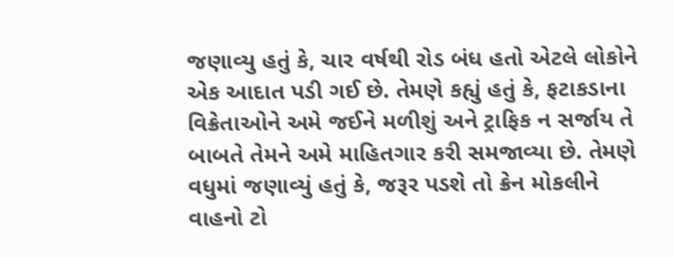જણાવ્યુ હતું કે, ચાર વર્ષથી રોડ બંધ હતો એટલે લોકોને એક આદાત પડી ગઈ છે. તેમણે કહ્યું હતું કે, ફટાકડાના વિક્રેતાઓને અમે જઈને મળીશું અને ટ્રાફિક ન સર્જાય તે બાબતે તેમને અમે માહિતગાર કરી સમજાવ્યા છે. તેમણે વધુમાં જણાવ્યું હતું કે, જરૂર પડશે તો ક્રેન મોકલીને વાહનો ટો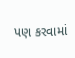પણ કરવામાં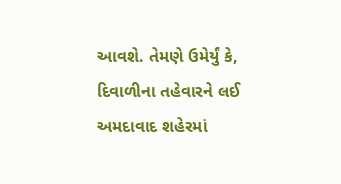આવશે. તેમણે ઉમેર્યું કે, દિવાળીના તહેવારને લઈ અમદાવાદ શહેરમાં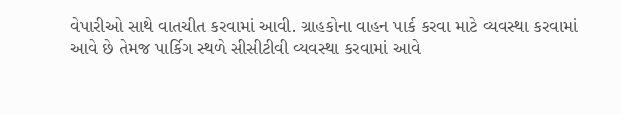વેપારીઓ સાથે વાતચીત કરવામાં આવી. ગ્રાહકોના વાહન પાર્ક કરવા માટે વ્યવસ્થા કરવામાં આવે છે તેમજ પાર્કિગ સ્થળે સીસીટીવી વ્યવસ્થા કરવામાં આવે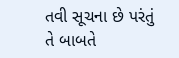તવી સૂચના છે પરંતું તે બાબતે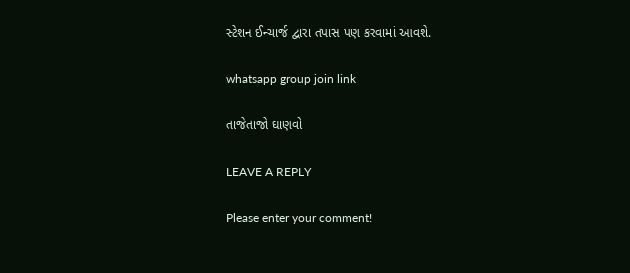સ્ટેશન ઈન્ચાર્જ દ્વારા તપાસ પણ કરવામાં આવશે.

whatsapp group join link

તાજેતાજો ઘાણવો

LEAVE A REPLY

Please enter your comment!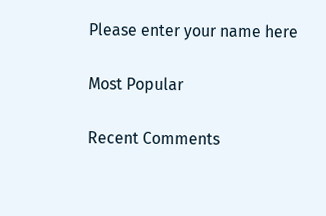Please enter your name here

Most Popular

Recent Comments